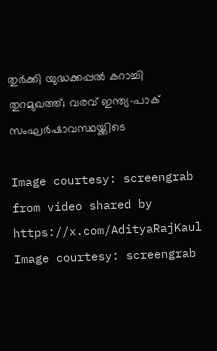തുര്‍ക്കി യുദ്ധക്കപ്പൽ കറാച്ചി തുറമുഖത്ത്; വരവ് ഇന്ത്യ-പാക് സംഘർഷാവസ്ഥയ്ക്കിടെ

Image courtesy: screengrab from video shared by https://x.com/AdityaRajKaul
Image courtesy: screengrab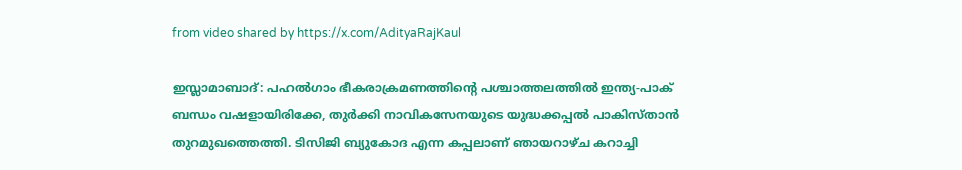from video shared by https://x.com/AdityaRajKaul

ഇസ്ലാമാബാദ്: പഹല്‍ഗാം ഭീകരാക്രമണത്തിന്റെ പശ്ചാത്തലത്തില്‍ ഇന്ത്യ-പാക് ബന്ധം വഷളായിരിക്കേ, തുര്‍ക്കി നാവികസേനയുടെ യുദ്ധക്കപ്പൽ പാകിസ്താന്‍ തുറമുഖത്തെത്തി. ടിസിജി ബ്യുകോദ എന്ന കപ്പലാണ് ഞായറാഴ്ച കറാച്ചി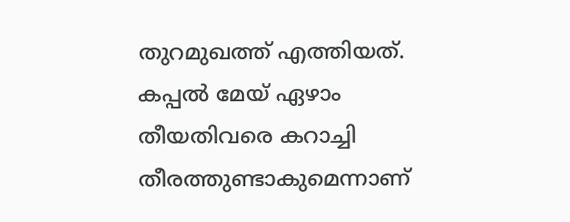തുറമുഖത്ത് എത്തിയത്. കപ്പല്‍ മേയ് ഏഴാം തീയതിവരെ കറാച്ചി തീരത്തുണ്ടാകുമെന്നാണ്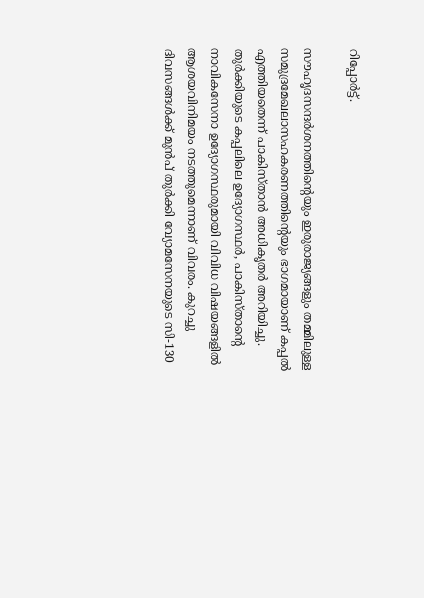റിപ്പോര്‍ട്ട്.

സൗഹൃദസന്ദര്‍ശനത്തിന്റെയും ഇരുരാജ്യങ്ങളും തമ്മിലുള്ള സമുദ്രമേഖലാസഹകരണത്തിന്റെയും ഭാഗമായാണ് കപ്പല്‍ എത്തിയതെന്ന് പാകിസ്താന്‍ അധികൃതര്‍ അറിയിച്ചു. തുര്‍ക്കിയുടെ കപ്പലിലെ ഉദ്യോഗസ്ഥര്‍, പാകിസ്താന്റെ നാവികസേനാ ഉദ്യോഗസ്ഥരുമായി വിവിധ വിഷയങ്ങളില്‍ ആശയവിനിമയം നടത്തുമെന്നാണ് വിവരം. കുറച്ചു ദിവസങ്ങള്‍ക്ക് മുന്‍പ് തുര്‍ക്കി വ്യോമസേനയുടെ സി-130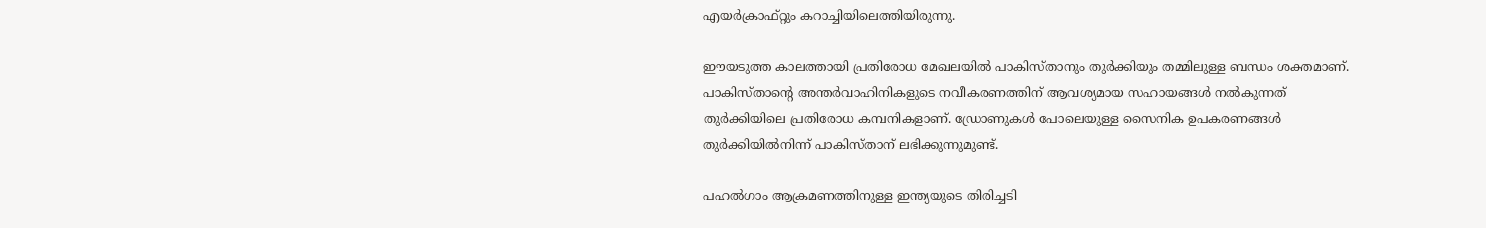എയര്‍ക്രാഫ്റ്റും കറാച്ചിയിലെത്തിയിരുന്നു.

ഈയടുത്ത കാലത്തായി പ്രതിരോധ മേഖലയില്‍ പാകിസ്താനും തുര്‍ക്കിയും തമ്മിലുള്ള ബന്ധം ശക്തമാണ്. പാകിസ്താന്റെ അന്തര്‍വാഹിനികളുടെ നവീകരണത്തിന് ആവശ്യമായ സഹായങ്ങള്‍ നല്‍കുന്നത് തുര്‍ക്കിയിലെ പ്രതിരോധ കമ്പനികളാണ്. ഡ്രോണുകള്‍ പോലെയുള്ള സൈനിക ഉപകരണങ്ങള്‍ തുര്‍ക്കിയില്‍നിന്ന് പാകിസ്താന് ലഭിക്കുന്നുമുണ്ട്.

പഹൽഗാം ആക്രമണത്തിനുള്ള ഇന്ത്യയുടെ തിരിച്ചടി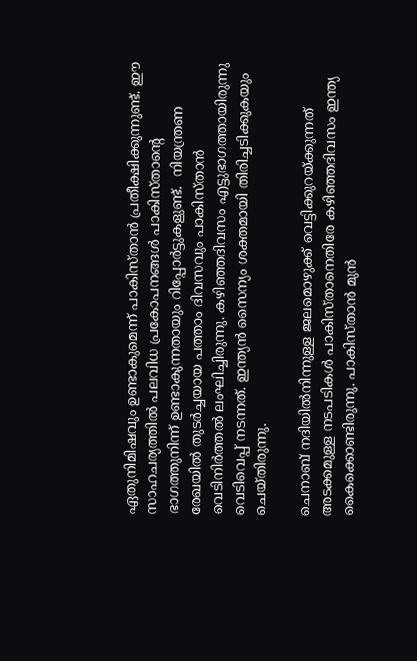ഏതുനിമിഷവും ഉണ്ടാകുമെന്ന് പാകിസ്താൻ പ്രതീക്ഷിക്കുന്നുണ്ട്. ഈ സാഹചര്യത്തിൽ പലവിധ പ്രകോപനങ്ങൾ പാകിസ്താന്‍റെ ഭാഗത്തുനിന്ന് ഉണ്ടാകുന്നതായും റിപ്പോർട്ടുകളുണ്ട്.  നിയന്ത്രണ രേഖയിൽ തുടർച്ചയായ പത്താം ദിവസവും പാകിസ്താൻ വെടിനിർത്തൽ ലംഘിച്ചിരുന്നു. കഴിഞ്ഞദിവസം എട്ടുഭാഗത്തായിരുന്നു വെടിവെപ്പ് നടന്നത്. ഇന്ത്യന്‍ സൈന്യം ശക്തമായി തിരിച്ചടിക്കുകയും ചെയ്തിരുന്നു.

ചെനാബ് നദിയില്‍നിന്നുള്ള ജലമൊഴുക്ക് വെട്ടിക്കുറയ്ക്കുന്നത് അടക്കമുള്ള നടപടികൾ പാകിസ്താനെതിരേ കഴിഞ്ഞദിവസം ഇന്ത്യ കൈക്കൊണ്ടിരുന്നു. പാകിസ്താന്‍ മുന്‍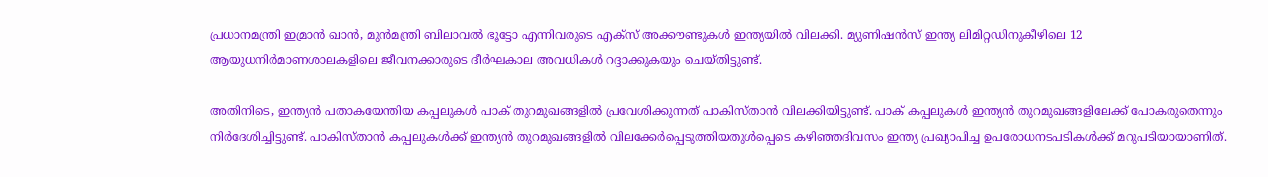പ്രധാനമന്ത്രി ഇമ്രാന്‍ ഖാന്‍, മുന്‍മന്ത്രി ബിലാവല്‍ ഭൂട്ടോ എന്നിവരുടെ എക്‌സ് അക്കൗണ്ടുകള്‍ ഇന്ത്യയില്‍ വിലക്കി. മ്യുണിഷന്‍സ് ഇന്ത്യ ലിമിറ്റഡിനുകീഴിലെ 12 ആയുധനിര്‍മാണശാലകളിലെ ജീവനക്കാരുടെ ദീര്‍ഘകാല അവധികള്‍ റദ്ദാക്കുകയും ചെയ്തിട്ടുണ്ട്.

അതിനിടെ, ഇന്ത്യന്‍ പതാകയേന്തിയ കപ്പലുകള്‍ പാക് തുറമുഖങ്ങളില്‍ പ്രവേശിക്കുന്നത് പാകിസ്താന്‍ വിലക്കിയിട്ടുണ്ട്. പാക് കപ്പലുകള്‍ ഇന്ത്യന്‍ തുറമുഖങ്ങളിലേക്ക് പോകരുതെന്നും നിര്‍ദേശിച്ചിട്ടുണ്ട്. പാകിസ്താന്‍ കപ്പലുകള്‍ക്ക് ഇന്ത്യന്‍ തുറമുഖങ്ങളില്‍ വിലക്കേര്‍പ്പെടുത്തിയതുള്‍പ്പെടെ കഴിഞ്ഞദിവസം ഇന്ത്യ പ്രഖ്യാപിച്ച ഉപരോധനടപടികള്‍ക്ക് മറുപടിയായാണിത്.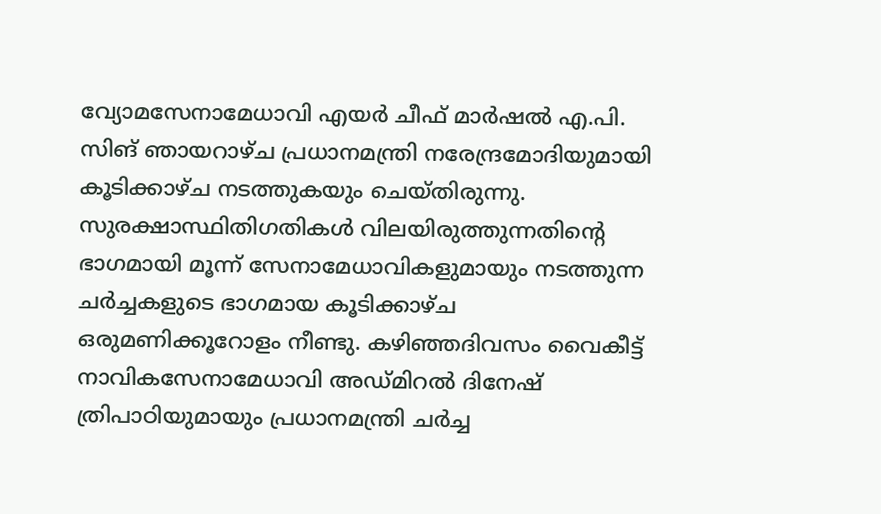വ്യോമസേനാമേധാവി എയര്‍ ചീഫ് മാര്‍ഷല്‍ എ.പി. സിങ് ഞായറാഴ്ച പ്രധാനമന്ത്രി നരേന്ദ്രമോദിയുമായി കൂടിക്കാഴ്ച നടത്തുകയും ചെയ്തിരുന്നു. സുരക്ഷാസ്ഥിതിഗതികള്‍ വിലയിരുത്തുന്നതിന്റെ ഭാഗമായി മൂന്ന് സേനാമേധാവികളുമായും നടത്തുന്ന ചര്‍ച്ചകളുടെ ഭാഗമായ കൂടിക്കാഴ്ച ഒരുമണിക്കൂറോളം നീണ്ടു. കഴിഞ്ഞദിവസം വൈകീട്ട് നാവികസേനാമേധാവി അഡ്മിറല്‍ ദിനേഷ് ത്രിപാഠിയുമായും പ്രധാനമന്ത്രി ചര്‍ച്ച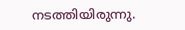നടത്തിയിരുന്നു.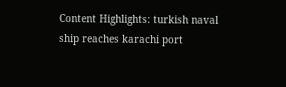Content Highlights: turkish naval ship reaches karachi port